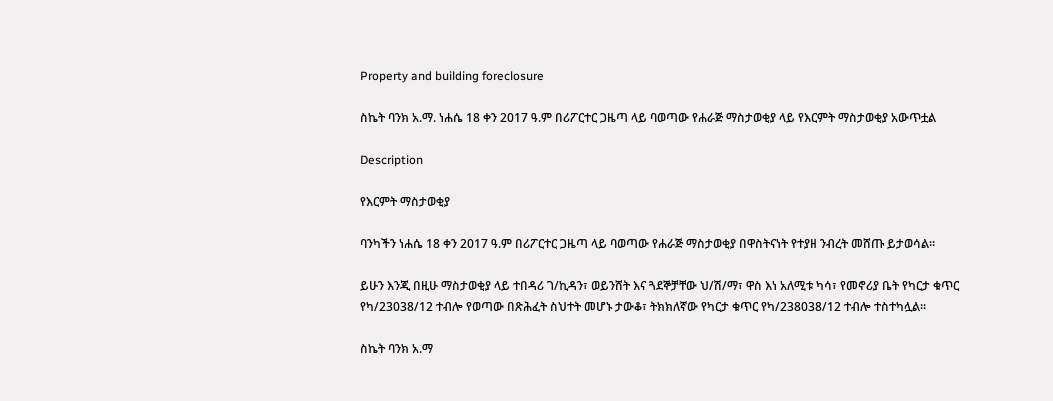Property and building foreclosure

ስኬት ባንክ አ.ማ. ነሐሴ 18 ቀን 2017 ዓ.ም በሪፖርተር ጋዜጣ ላይ ባወጣው የሐራጅ ማስታወቂያ ላይ የእርምት ማስታወቂያ አውጥቷል

Description

የእርምት ማስታወቂያ

ባንካችን ነሐሴ 18 ቀን 2017 ዓ.ም በሪፖርተር ጋዜጣ ላይ ባወጣው የሐራጅ ማስታወቂያ በዋስትናነት የተያዘ ንብረት መሸጡ ይታወሳል።

ይሁን እንጂ በዚሁ ማስታወቂያ ላይ ተበዳሪ ገ/ኪዳን፣ ወይንሸት እና ጓደኞቻቸው ህ/ሽ/ማ፣ ዋስ እነ አለሚቱ ካሳ፣ የመኖሪያ ቤት የካርታ ቁጥር የካ/23038/12 ተብሎ የወጣው በጽሕፈት ስህተት መሆኑ ታውቆ፣ ትክክለኛው የካርታ ቁጥር የካ/238038/12 ተብሎ ተስተካሏል።

ስኬት ባንክ አ.ማ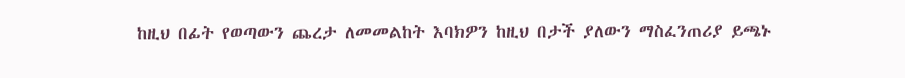ከዚህ በፊት የወጣውን ጨረታ ለመመልከት እባክዎን ከዚህ በታች ያለውን ማስፈንጠሪያ ይጫኑ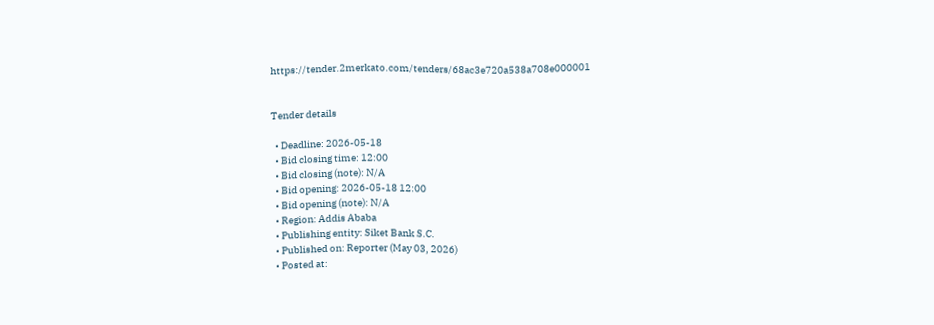https://tender.2merkato.com/tenders/68ac3e720a538a708e000001


Tender details

  • Deadline: 2026-05-18
  • Bid closing time: 12:00
  • Bid closing (note): N/A
  • Bid opening: 2026-05-18 12:00
  • Bid opening (note): N/A
  • Region: Addis Ababa
  • Publishing entity: Siket Bank S.C.
  • Published on: Reporter (May 03, 2026)
  • Posted at: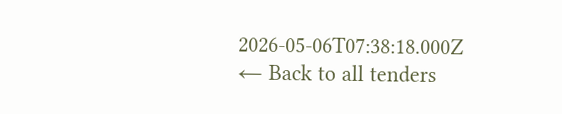2026-05-06T07:38:18.000Z
← Back to all tenders